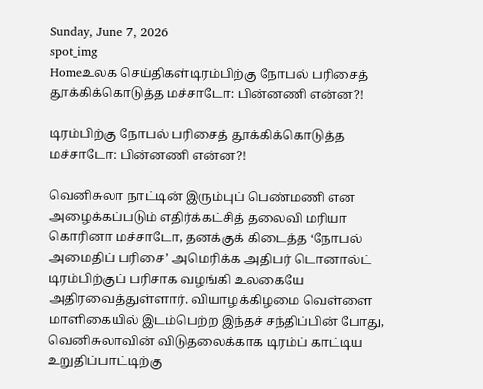Sunday, June 7, 2026
spot_img
Homeஉலக செய்திகள்டிரம்பிற்கு நோபல் பரிசைத் தூக்கிக்கொடுத்த மச்சாடோ: பின்னணி என்ன?!

டிரம்பிற்கு நோபல் பரிசைத் தூக்கிக்கொடுத்த மச்சாடோ: பின்னணி என்ன?!

வெனிசுலா நாட்டின் இரும்புப் பெண்மணி என அழைக்கப்படும் எதிர்க்கட்சித் தலைவி மரியா கொரினா மச்சாடோ, தனக்குக் கிடைத்த ‘நோபல் அமைதிப் பரிசை’ அமெரிக்க அதிபர் டொனால்ட் டிரம்பிற்குப் பரிசாக வழங்கி உலகையே அதிரவைத்துள்ளார். வியாழக்கிழமை வெள்ளை மாளிகையில் இடம்பெற்ற இந்தச் சந்திப்பின் போது, வெனிசுலாவின் விடுதலைக்காக டிரம்ப் காட்டிய உறுதிப்பாட்டிற்கு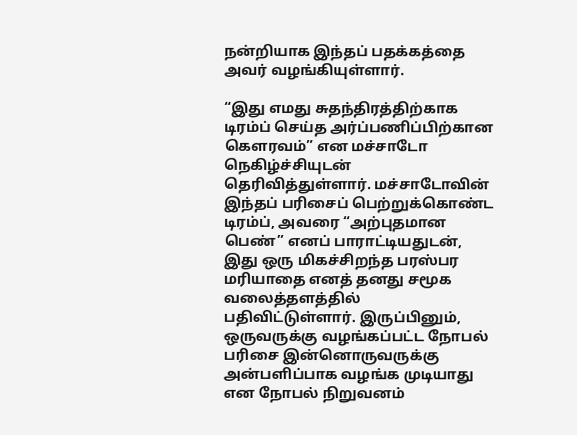நன்றியாக இந்தப் பதக்கத்தை அவர் வழங்கியுள்ளார்.

“இது எமது சுதந்திரத்திற்காக டிரம்ப் செய்த அர்ப்பணிப்பிற்கான கௌரவம்” என மச்சாடோ நெகிழ்ச்சியுடன் தெரிவித்துள்ளார். மச்சாடோவின் இந்தப் பரிசைப் பெற்றுக்கொண்ட டிரம்ப், அவரை “அற்புதமான பெண்” எனப் பாராட்டியதுடன், இது ஒரு மிகச்சிறந்த பரஸ்பர மரியாதை எனத் தனது சமூக வலைத்தளத்தில் பதிவிட்டுள்ளார். இருப்பினும், ஒருவருக்கு வழங்கப்பட்ட நோபல் பரிசை இன்னொருவருக்கு அன்பளிப்பாக வழங்க முடியாது என நோபல் நிறுவனம்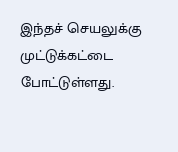இந்தச் செயலுக்கு முட்டுக்கட்டை போட்டுள்ளது.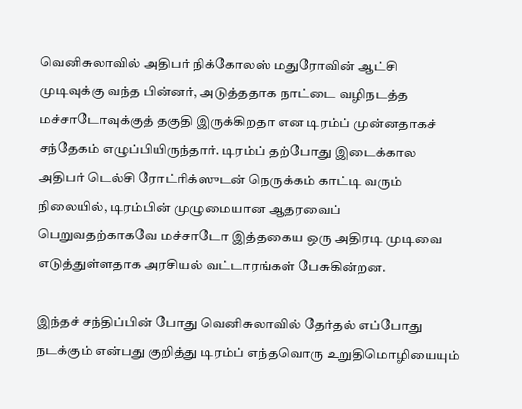வெனிசுலாவில் அதிபர் நிக்கோலஸ் மதுரோவின் ஆட்சி முடிவுக்கு வந்த பின்னர், அடுத்ததாக நாட்டை வழிநடத்த மச்சாடோவுக்குத் தகுதி இருக்கிறதா என டிரம்ப் முன்னதாகச் சந்தேகம் எழுப்பியிருந்தார். டிரம்ப் தற்போது இடைக்கால அதிபர் டெல்சி ரோட்ரிக்ஸுடன் நெருக்கம் காட்டி வரும் நிலையில், டிரம்பின் முழுமையான ஆதரவைப் பெறுவதற்காகவே மச்சாடோ இத்தகைய ஒரு அதிரடி முடிவை எடுத்துள்ளதாக அரசியல் வட்டாரங்கள் பேசுகின்றன.

இந்தச் சந்திப்பின் போது வெனிசுலாவில் தேர்தல் எப்போது நடக்கும் என்பது குறித்து டிரம்ப் எந்தவொரு உறுதிமொழியையும்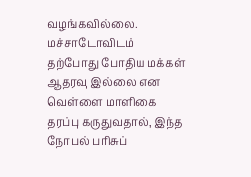வழங்கவில்லை. மச்சாடோவிடம் தற்போது போதிய மக்கள் ஆதரவு இல்லை என வெள்ளை மாளிகை தரப்பு கருதுவதால், இந்த நோபல் பரிசுப்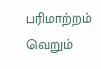பரிமாற்றம் வெறும்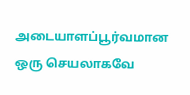அடையாளப்பூர்வமான ஒரு செயலாகவே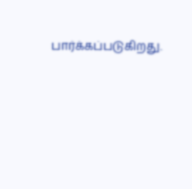பார்க்கப்படுகிறது.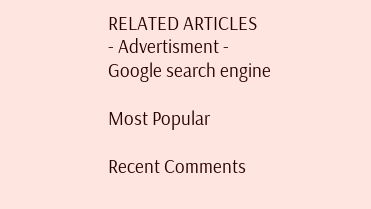RELATED ARTICLES
- Advertisment -
Google search engine

Most Popular

Recent Comments